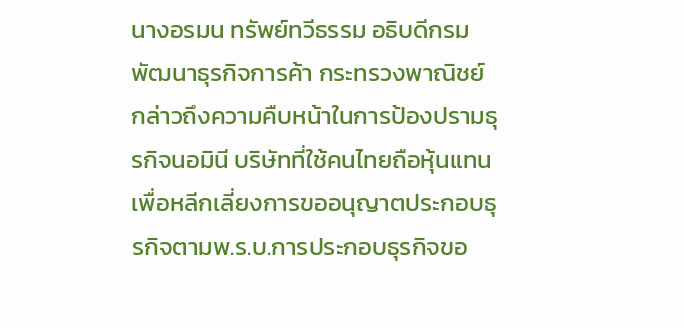นางอรมน ทรัพย์ทวีธรรม อธิบดีกรมพัฒนาธุรกิจการค้า กระทรวงพาณิชย์ กล่าวถึงความคืบหน้าในการป้องปรามธุรกิจนอมินี บริษัทที่ใช้คนไทยถือหุ้นแทนเพื่อหลีกเลี่ยงการขออนุญาตประกอบธุรกิจตามพ.ร.บ.การประกอบธุรกิจขอ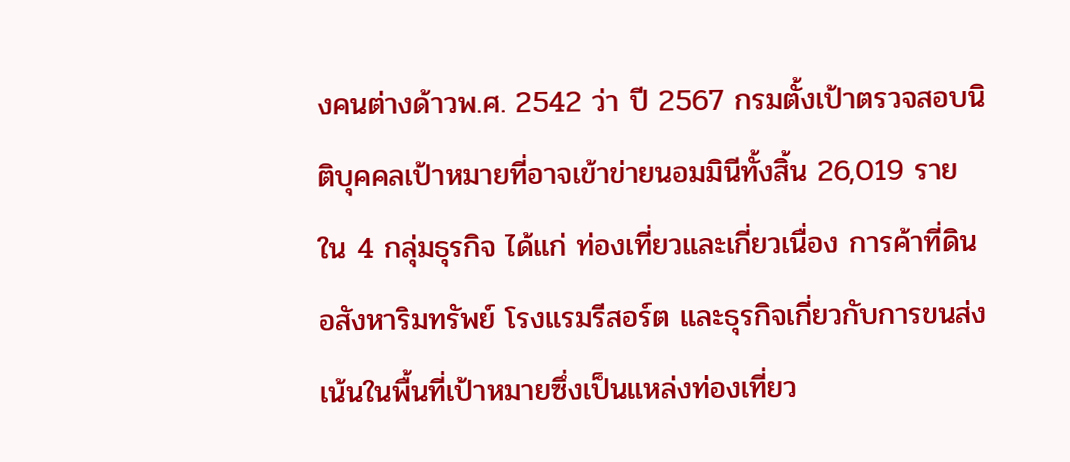งคนต่างด้าวพ.ศ. 2542 ว่า ปี 2567 กรมตั้งเป้าตรวจสอบนิติบุคคลเป้าหมายที่อาจเข้าข่ายนอมมินีทั้งสิ้น 26,019 ราย ใน 4 กลุ่มธุรกิจ ได้แก่ ท่องเที่ยวและเกี่ยวเนื่อง การค้าที่ดินอสังหาริมทรัพย์ โรงแรมรีสอร์ต และธุรกิจเกี่ยวกับการขนส่ง เน้นในพื้นที่เป้าหมายซึ่งเป็นแหล่งท่องเที่ยว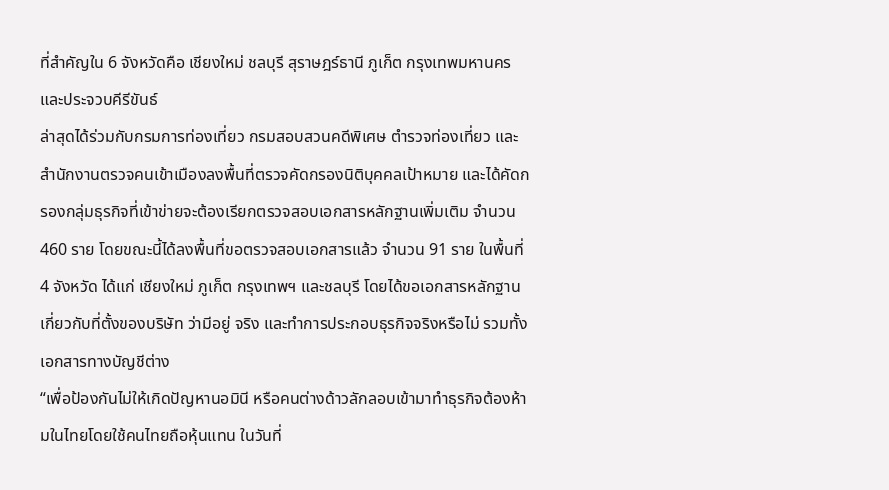ที่สำคัญใน 6 จังหวัดคือ เชียงใหม่ ชลบุรี สุราษฎร์ธานี ภูเก็ต กรุงเทพมหานคร และประจวบคีรีขันธ์
ล่าสุดได้ร่วมกับกรมการท่องเที่ยว กรมสอบสวนคดีพิเศษ ตำรวจท่องเที่ยว และสำนักงานตรวจคนเข้าเมืองลงพื้นที่ตรวจคัดกรองนิติบุคคลเป้าหมาย และได้คัดกรองกลุ่มธุรกิจที่เข้าข่ายจะต้องเรียกตรวจสอบเอกสารหลักฐานเพิ่มเติม จำนวน 460 ราย โดยขณะนี้ได้ลงพื้นที่ขอตรวจสอบเอกสารแล้ว จำนวน 91 ราย ในพื้นที่ 4 จังหวัด ได้แก่ เชียงใหม่ ภูเก็ต กรุงเทพฯ และชลบุรี โดยได้ขอเอกสารหลักฐานเกี่ยวกับที่ตั้งของบริษัท ว่ามีอยู่ จริง และทำการประกอบธุรกิจจริงหรือไม่ รวมทั้งเอกสารทางบัญชีต่าง
“เพื่อป้องกันไม่ให้เกิดปัญหานอมินี หรือคนต่างด้าวลักลอบเข้ามาทำธุรกิจต้องห้ามในไทยโดยใช้คนไทยถือหุ้นแทน ในวันที่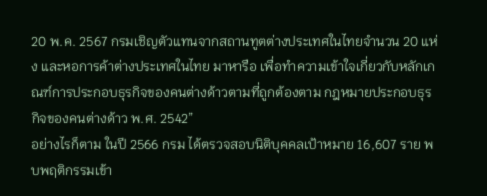20 พ.ค. 2567 กรมเชิญตัวแทนจากสถานทูตต่างประเทศในไทยจำนวน 20 แห่ง และหอการค้าต่างประเทศในไทย มาหารือ เพื่อทำความเข้าใจเกี่ยวกับหลักเกณฑ์การประกอบธุรกิจของคนต่างด้าวตามที่ถูกต้องตาม กฎหมายประกอบธุรกิจของคนต่างด้าว พ.ศ. 2542”
อย่างไรก็ตาม ในปี 2566 กรม ได้ตรวจสอบนิติบุคคลเป้าหมาย 16,607 ราย พบพฤติกรรมเข้า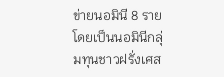ข่ายนอมินี 8 ราย โดยเป็นนอมินีกลุ่มทุนชาวฝรั่งเศส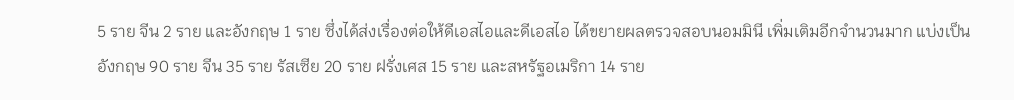5 ราย จีน 2 ราย และอังกฤษ 1 ราย ซึ่งได้ส่งเรื่องต่อให้ดีเอสไอและดีเอสไอ ได้ขยายผลตรวจสอบนอมมินี เพิ่มเติมอีกจำนวนมาก แบ่งเป็น อังกฤษ 90 ราย จีน 35 ราย รัสเซีย 20 ราย ฝรั่งเศส 15 ราย และสหรัฐอเมริกา 14 ราย